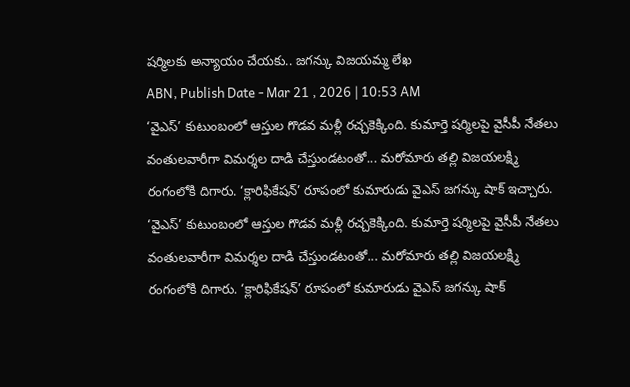షర్మిలకు అన్యాయం చేయకు.. జగన్కు విజయమ్మ లేఖ
ABN, Publish Date - Mar 21 , 2026 | 10:53 AM
‘వైఎస్’ కుటుంబంలో ఆస్తుల గొడవ మళ్లీ రచ్చకెక్కింది. కుమార్తె షర్మిలపై వైసీపీ నేతలు వంతులవారీగా విమర్శల దాడి చేస్తుండటంతో... మరోమారు తల్లి విజయలక్ష్మి రంగంలోకి దిగారు. ‘క్లారిఫికేషన్’ రూపంలో కుమారుడు వైఎస్ జగన్కు షాక్ ఇచ్చారు.
‘వైఎస్’ కుటుంబంలో ఆస్తుల గొడవ మళ్లీ రచ్చకెక్కింది. కుమార్తె షర్మిలపై వైసీపీ నేతలు వంతులవారీగా విమర్శల దాడి చేస్తుండటంతో... మరోమారు తల్లి విజయలక్ష్మి రంగంలోకి దిగారు. ‘క్లారిఫికేషన్’ రూపంలో కుమారుడు వైఎస్ జగన్కు షాక్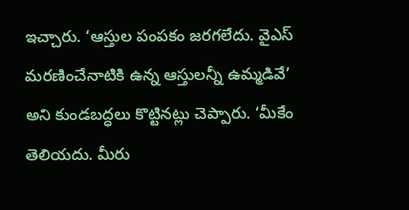ఇచ్చారు. ‘ఆస్తుల పంపకం జరగలేదు. వైఎస్ మరణించేనాటికి ఉన్న ఆస్తులన్నీ ఉమ్మడివే’ అని కుండబద్ధలు కొట్టినట్లు చెప్పారు. ‘మీకేం తెలియదు. మీరు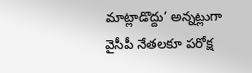మాట్లాడొద్దు’ అన్నట్లుగా వైసీపీ నేతలకూ పరోక్ష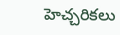హెచ్చరికలు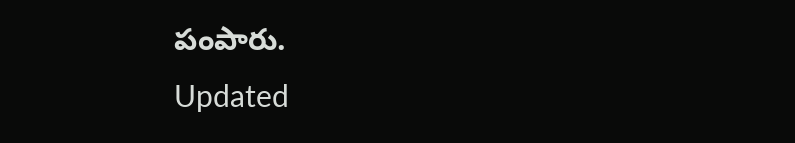పంపారు.
Updated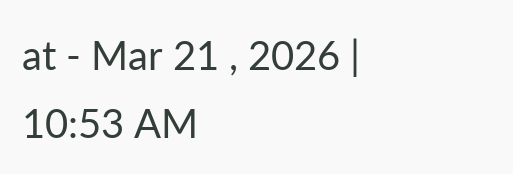at - Mar 21 , 2026 | 10:53 AM